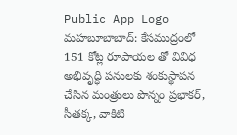Public App Logo
మహబూబాబాద్: కేసముద్రంలో 151 కోట్ల రూపాయల తో వివిధ అభివృద్ధి పనులకు శంకుస్థాపన చేసిన మంత్రులు పొన్నం ప్రభాకర్, సీతక్క, వాకిటి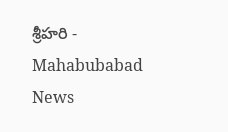శ్రీహరి - Mahabubabad News